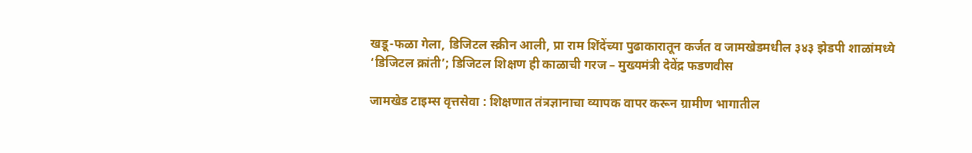खडू-फळा गेला, डिजिटल स्क्रीन आली, प्रा राम शिंदेंच्या पुढाकारातून कर्जत व जामखेडमधील ३४३ झेडपी शाळांमध्ये ‘डिजिटल क्रांती’; डिजिटल शिक्षण ही काळाची गरज – मुख्यमंत्री देवेंद्र फडणवीस

जामखेड टाइम्स वृत्तसेवा : शिक्षणात तंत्रज्ञानाचा व्यापक वापर करून ग्रामीण भागातील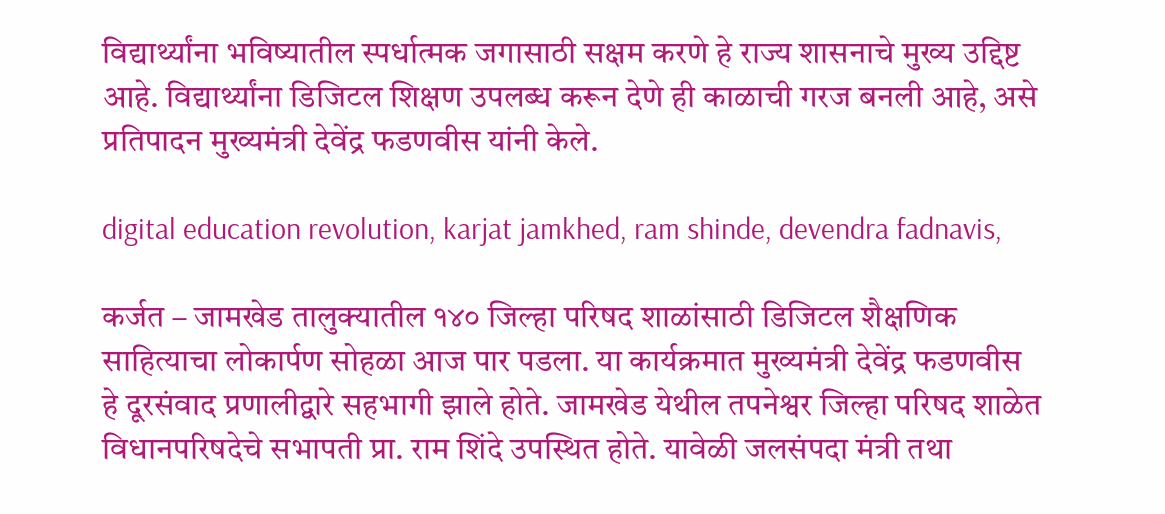विद्यार्थ्यांना भविष्यातील स्पर्धात्मक जगासाठी सक्षम करणे हे राज्य शासनाचे मुख्य उद्दिष्ट आहे. विद्यार्थ्यांना डिजिटल शिक्षण उपलब्ध करून देणे ही काळाची गरज बनली आहे, असे प्रतिपादन मुख्यमंत्री देवेंद्र फडणवीस यांनी केले.

digital education revolution, karjat jamkhed, ram shinde, devendra fadnavis,

कर्जत – जामखेड तालुक्यातील १४० जिल्हा परिषद शाळांसाठी डिजिटल शैक्षणिक साहित्याचा लोकार्पण सोहळा आज पार पडला. या कार्यक्रमात मुख्यमंत्री देवेंद्र फडणवीस हे दूरसंवाद प्रणालीद्वारे सहभागी झाले होते. जामखेड येथील तपनेश्वर जिल्हा परिषद शाळेत विधानपरिषदेचे सभापती प्रा. राम शिंदे उपस्थित होते. यावेळी जलसंपदा मंत्री तथा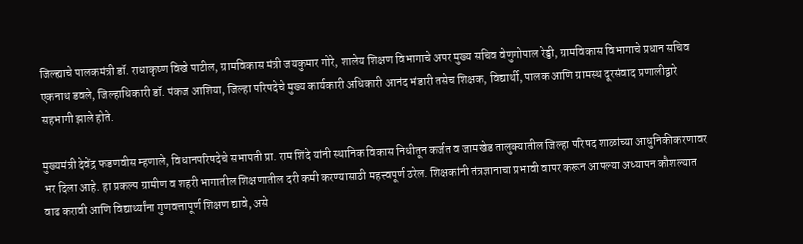जिल्ह्याचे पालकमंत्री डॉ. राधाकृष्ण विखे पाटील, ग्रामविकास मंत्री जयकुमार गोरे, शालेय शिक्षण विभागाचे अपर मुख्य सचिव वेणुगोपाल रेड्डी, ग्रामविकास विभागाचे प्रधान सचिव एकनाथ डवले, जिल्हाधिकारी डॉ. पंकज आशिया, जिल्हा परिषदेचे मुख्य कार्यकारी अधिकारी आनंद भंडारी तसेच शिक्षक, विद्यार्थी, पालक आणि ग्रामस्थ दूरसंवाद प्रणालीद्वारे सहभागी झाले होते.

मुख्यमंत्री देवेंद्र फडणवीस म्हणाले, विधानपरिषदेचे सभापती प्रा. राम शिंदे यांनी स्थानिक विकास निधीतून कर्जत व जामखेड तालुक्यातील जिल्हा परिषद शाळांच्या आधुनिकीकरणावर भर दिला आहे. हा प्रकल्प ग्रामीण व शहरी भागातील शिक्षणातील दरी कमी करण्यासाठी महत्त्वपूर्ण ठरेल. शिक्षकांनी तंत्रज्ञानाचा प्रभावी वापर करून आपल्या अध्यापन कौशल्यात वाढ करावी आणि विद्यार्थ्यांना गुणवत्तापूर्ण शिक्षण द्यावे, असे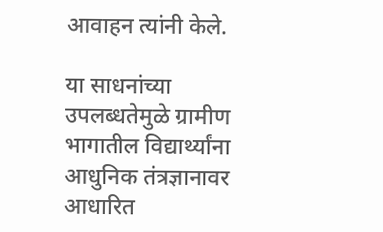आवाहन त्यांनी केले.

या साधनांच्या उपलब्धतेमुळे ग्रामीण भागातील विद्यार्थ्यांना आधुनिक तंत्रज्ञानावर आधारित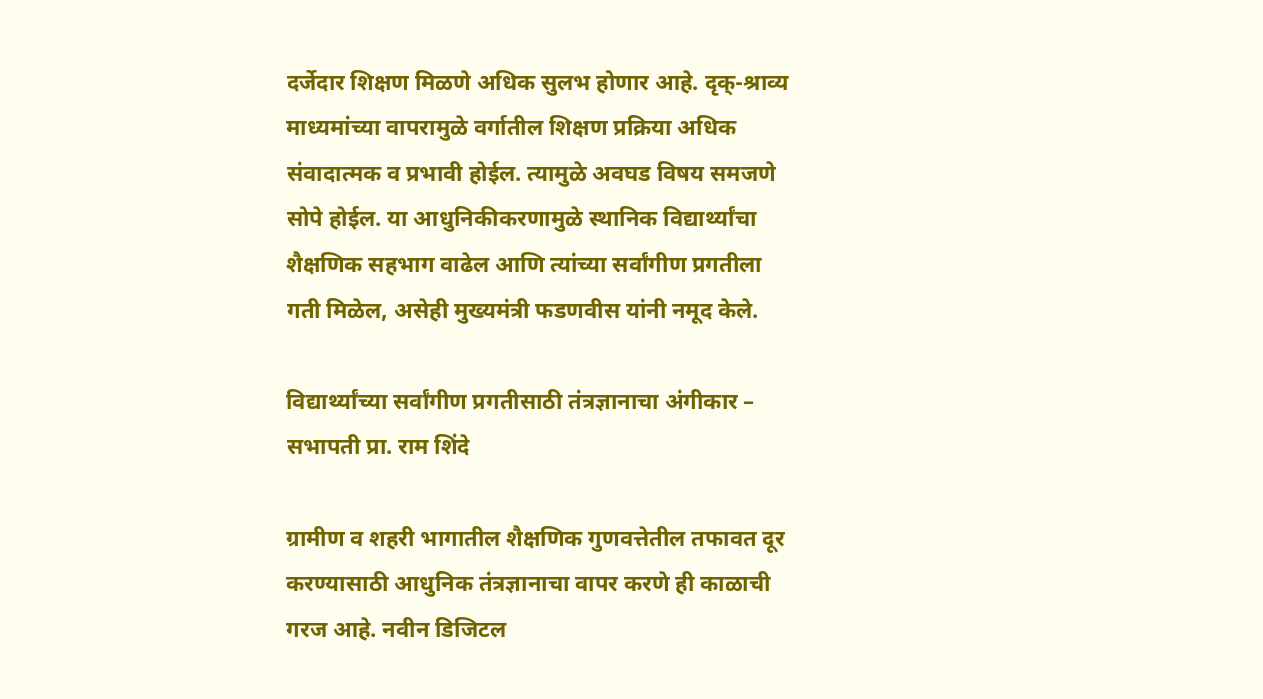दर्जेदार शिक्षण मिळणे अधिक सुलभ होणार आहे. दृक्-श्राव्य माध्यमांच्या वापरामुळे वर्गातील शिक्षण प्रक्रिया अधिक संवादात्मक व प्रभावी होईल. त्यामुळे अवघड विषय समजणे सोपे होईल. या आधुनिकीकरणामुळे स्थानिक विद्यार्थ्यांचा शैक्षणिक सहभाग वाढेल आणि त्यांच्या सर्वांगीण प्रगतीला गती मिळेल, असेही मुख्यमंत्री फडणवीस यांनी नमूद केले.

विद्यार्थ्यांच्या सर्वांगीण प्रगतीसाठी तंत्रज्ञानाचा अंगीकार – सभापती प्रा. राम शिंदे

ग्रामीण व शहरी भागातील शैक्षणिक गुणवत्तेतील तफावत दूर करण्यासाठी आधुनिक तंत्रज्ञानाचा वापर करणे ही काळाची गरज आहे. नवीन डिजिटल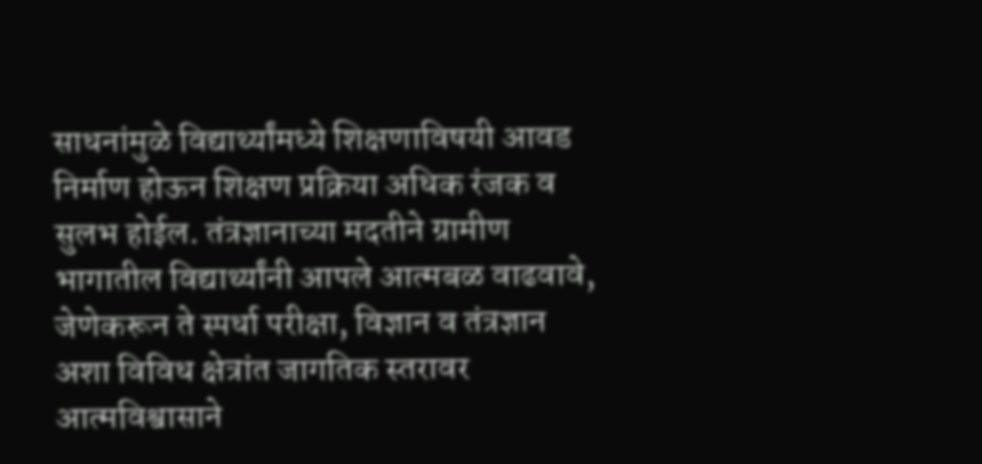साधनांमुळे विद्यार्थ्यांमध्ये शिक्षणाविषयी आवड निर्माण होऊन शिक्षण प्रक्रिया अधिक रंजक व सुलभ होईल. तंत्रज्ञानाच्या मदतीने ग्रामीण भागातील विद्यार्थ्यांनी आपले आत्मबळ वाढवावे, जेणेकरून ते स्पर्धा परीक्षा, विज्ञान व तंत्रज्ञान अशा विविध क्षेत्रांत जागतिक स्तरावर आत्मविश्वासाने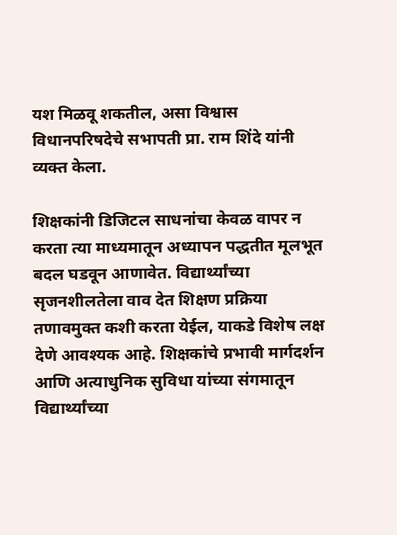यश मिळवू शकतील, असा विश्वास विधानपरिषदेचे सभापती प्रा. राम शिंदे यांनी व्यक्त केला.

शिक्षकांनी डिजिटल साधनांचा केवळ वापर न करता त्या माध्यमातून अध्यापन पद्धतीत मूलभूत बदल घडवून आणावेत. विद्यार्थ्यांच्या सृजनशीलतेला वाव देत शिक्षण प्रक्रिया तणावमुक्त कशी करता येईल, याकडे विशेष लक्ष देणे आवश्यक आहे. शिक्षकांचे प्रभावी मार्गदर्शन आणि अत्याधुनिक सुविधा यांच्या संगमातून विद्यार्थ्यांच्या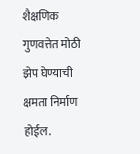शैक्षणिक गुणवत्तेत मोठी झेप घेण्याची क्षमता निर्माण होईल.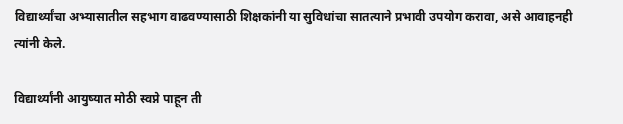विद्यार्थ्यांचा अभ्यासातील सहभाग वाढवण्यासाठी शिक्षकांनी या सुविधांचा सातत्याने प्रभावी उपयोग करावा, असे आवाहनही त्यांनी केले.

विद्यार्थ्यांनी आयुष्यात मोठी स्वप्ने पाहून ती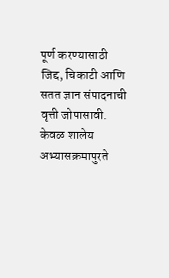पूर्ण करण्यासाठी जिद्द, चिकाटी आणि सतत ज्ञान संपादनाची वृत्ती जोपासावी. केवळ शालेय अभ्यासक्रमापुरते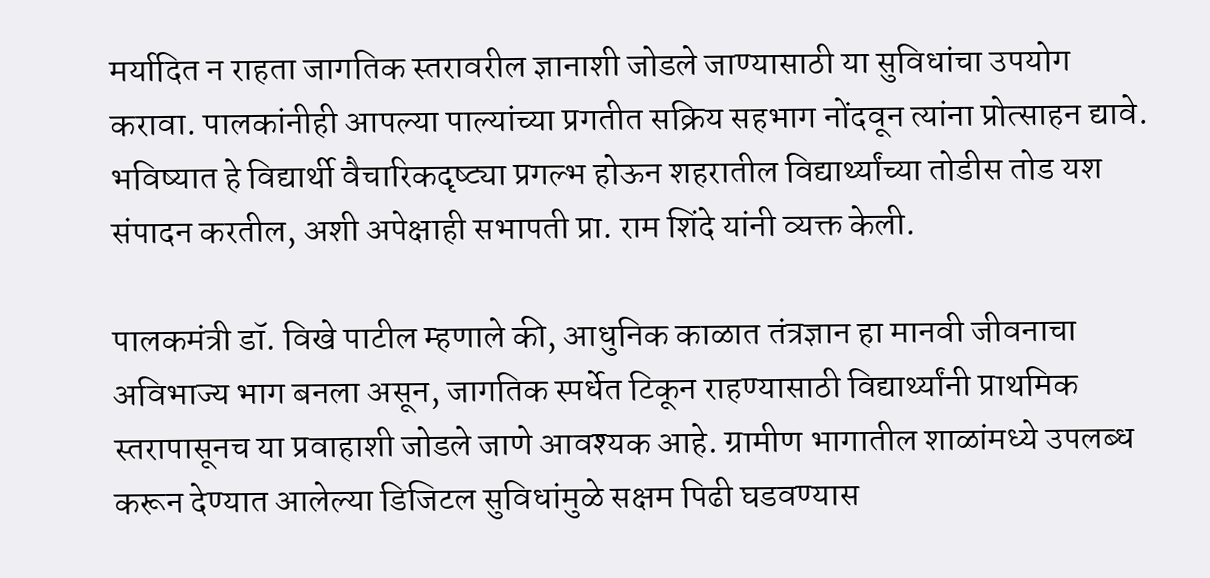मर्यादित न राहता जागतिक स्तरावरील ज्ञानाशी जोडले जाण्यासाठी या सुविधांचा उपयोग करावा. पालकांनीही आपल्या पाल्यांच्या प्रगतीत सक्रिय सहभाग नोंदवून त्यांना प्रोत्साहन द्यावे. भविष्यात हे विद्यार्थी वैचारिकदृष्ट्या प्रगल्भ होऊन शहरातील विद्यार्थ्यांच्या तोडीस तोड यश संपादन करतील, अशी अपेक्षाही सभापती प्रा. राम शिंदे यांनी व्यक्त केली.

पालकमंत्री डॉ. विखे पाटील म्हणाले की, आधुनिक काळात तंत्रज्ञान हा मानवी जीवनाचा अविभाज्य भाग बनला असून, जागतिक स्पर्धेत टिकून राहण्यासाठी विद्यार्थ्यांनी प्राथमिक स्तरापासूनच या प्रवाहाशी जोडले जाणे आवश्यक आहे. ग्रामीण भागातील शाळांमध्ये उपलब्ध करून देण्यात आलेल्या डिजिटल सुविधांमुळे सक्षम पिढी घडवण्यास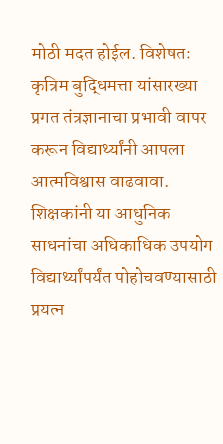मोठी मदत होईल. विशेषतः कृत्रिम बुद्धिमत्ता यांसारख्या प्रगत तंत्रज्ञानाचा प्रभावी वापर करून विद्यार्थ्यांनी आपला आत्मविश्वास वाढवावा. शिक्षकांनी या आधुनिक साधनांचा अधिकाधिक उपयोग विद्यार्थ्यांपर्यंत पोहोचवण्यासाठी प्रयत्न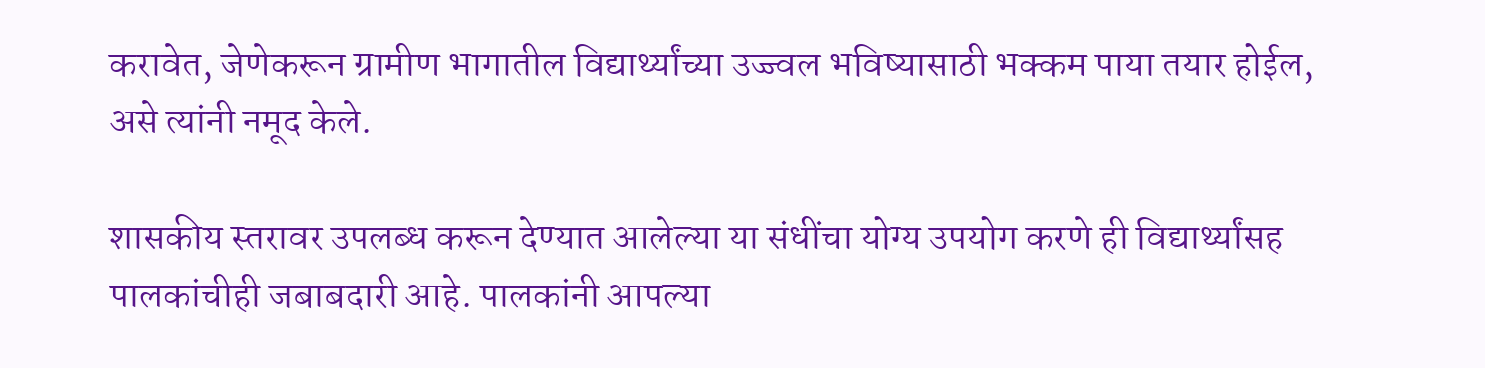करावेत, जेणेकरून ग्रामीण भागातील विद्यार्थ्यांच्या उज्ज्वल भविष्यासाठी भक्कम पाया तयार होईल, असे त्यांनी नमूद केले.

शासकीय स्तरावर उपलब्ध करून देण्यात आलेल्या या संधींचा योग्य उपयोग करणे ही विद्यार्थ्यांसह पालकांचीही जबाबदारी आहे. पालकांनी आपल्या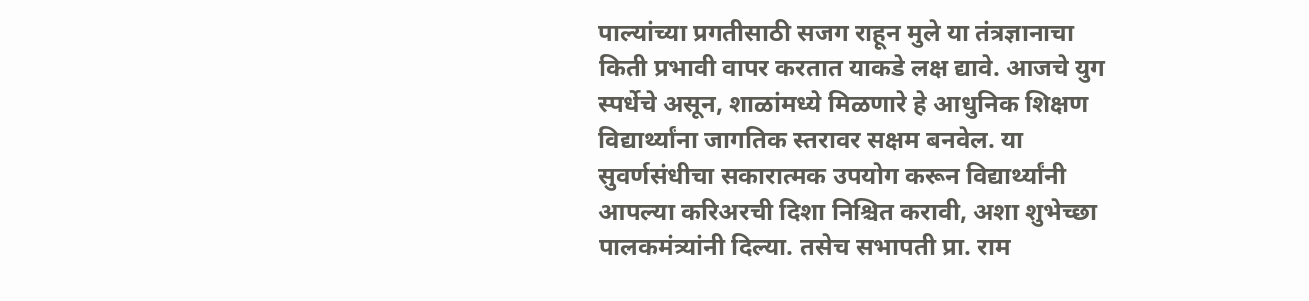पाल्यांच्या प्रगतीसाठी सजग राहून मुले या तंत्रज्ञानाचा किती प्रभावी वापर करतात याकडे लक्ष द्यावे. आजचे युग स्पर्धेचे असून, शाळांमध्ये मिळणारे हे आधुनिक शिक्षण विद्यार्थ्यांना जागतिक स्तरावर सक्षम बनवेल. या सुवर्णसंधीचा सकारात्मक उपयोग करून विद्यार्थ्यांनी आपल्या करिअरची दिशा निश्चित करावी, अशा शुभेच्छा पालकमंत्र्यांनी दिल्या. तसेच सभापती प्रा. राम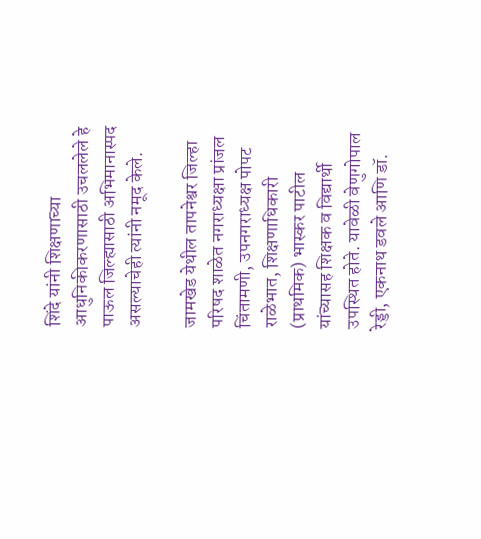शिंदे यांनी शिक्षणाच्या आधुनिकीकरणासाठी उचललेले हे पाऊल जिल्ह्यासाठी अभिमानास्पद असल्याचेही त्यांनी नमूद केले.

जामखेड येथील तापनेश्वर जिल्हा परिषद शाळेत नगराध्यक्षा प्रांजल चिंतामणी, उपनगराध्यक्ष पोपट राळेभात, शिक्षणाधिकारी (प्राथमिक) भास्कर पाटील यांच्यासह शिक्षक व विद्यार्थी उपस्थित होते. यावेळी वेणुगोपाल रेड्डी, एकनाथ डवले आणि डॉ.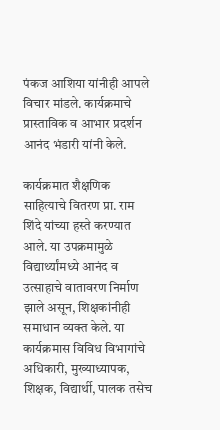पंकज आशिया यांनीही आपले विचार मांडले. कार्यक्रमाचे प्रास्ताविक व आभार प्रदर्शन आनंद भंडारी यांनी केले.

कार्यक्रमात शैक्षणिक साहित्याचे वितरण प्रा. राम शिंदे यांच्या हस्ते करण्यात आले. या उपक्रमामुळे विद्यार्थ्यांमध्ये आनंद व उत्साहाचे वातावरण निर्माण झाले असून, शिक्षकांनीही समाधान व्यक्त केले. या कार्यक्रमास विविध विभागांचे अधिकारी, मुख्याध्यापक, शिक्षक, विद्यार्थी, पालक तसेच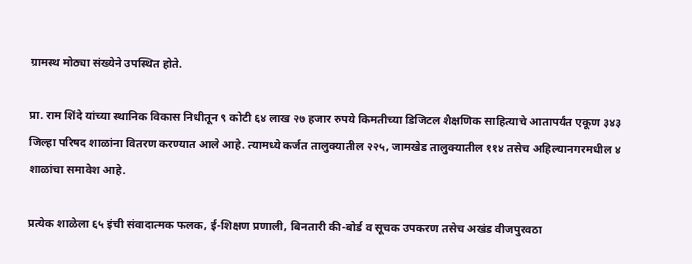ग्रामस्थ मोठ्या संख्येने उपस्थित होते.

प्रा. राम शिंदे यांच्या स्थानिक विकास निधीतून ९ कोटी ६४ लाख २७ हजार रुपये किमतीच्या डिजिटल शैक्षणिक साहित्याचे आतापर्यंत एकूण ३४३ जिल्हा परिषद शाळांना वितरण करण्यात आले आहे. त्यामध्ये कर्जत तालुक्यातील २२५, जामखेड तालुक्यातील ११४ तसेच अहिल्यानगरमधील ४ शाळांचा समावेश आहे.

प्रत्येक शाळेला ६५ इंची संवादात्मक फलक, ई-शिक्षण प्रणाली, बिनतारी की-बोर्ड व सूचक उपकरण तसेच अखंड वीजपुरवठा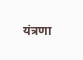यंत्रणा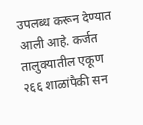उपलब्ध करून देण्यात आली आहे. कर्जत तालुक्यातील एकूण २६६ शाळांपैकी सन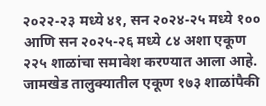२०२२-२३ मध्ये ४१, सन २०२४-२५ मध्ये १०० आणि सन २०२५-२६ मध्ये ८४ अशा एकूण २२५ शाळांचा समावेश करण्यात आला आहे. जामखेड तालुक्यातील एकूण १७३ शाळांपैकी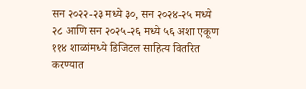सन २०२२-२३ मध्ये ३०, सन २०२४-२५ मध्ये २८ आणि सन २०२५-२६ मध्ये ५६ अशा एकूण ११४ शाळांमध्ये डिजिटल साहित्य वितरित करण्यात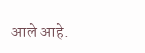आले आहे.